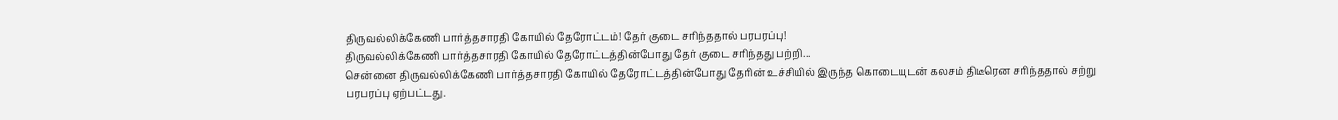திருவல்லிக்கேணி பார்த்தசாரதி கோயில் தேரோட்டம்! தேர் குடை சரிந்ததால் பரபரப்பு!
திருவல்லிக்கேணி பார்த்தசாரதி கோயில் தேரோட்டத்தின்போது தேர் குடை சரிந்தது பற்றி...
சென்னை திருவல்லிக்கேணி பார்த்தசாரதி கோயில் தேரோட்டத்தின்போது தேரின் உச்சியில் இருந்த கொடையுடன் கலசம் திடீரென சரிந்ததால் சற்று பரபரப்பு ஏற்பட்டது.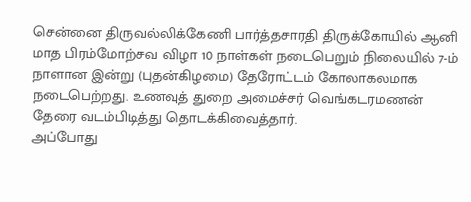சென்னை திருவல்லிக்கேணி பார்த்தசாரதி திருக்கோயில் ஆனி மாத பிரம்மோற்சவ விழா 10 நாள்கள் நடைபெறும் நிலையில் 7-ம் நாளான இன்று (புதன்கிழமை) தேரோட்டம் கோலாகலமாக நடைபெற்றது. உணவுத் துறை அமைச்சர் வெங்கடரமணன் தேரை வடம்பிடித்து தொடக்கிவைத்தார்.
அப்போது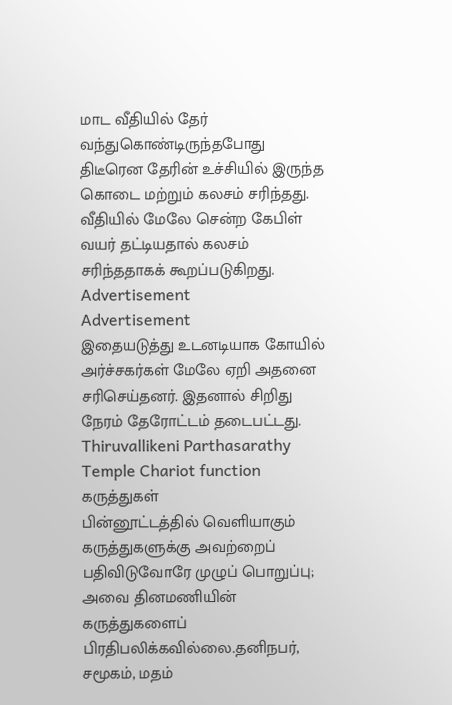மாட வீதியில் தேர் வந்துகொண்டிருந்தபோது திடீரென தேரின் உச்சியில் இருந்த கொடை மற்றும் கலசம் சரிந்தது. வீதியில் மேலே சென்ற கேபிள் வயர் தட்டியதால் கலசம் சரிந்ததாகக் கூறப்படுகிறது.
Advertisement
Advertisement
இதையடுத்து உடனடியாக கோயில் அர்ச்சகர்கள் மேலே ஏறி அதனை சரிசெய்தனர். இதனால் சிறிது நேரம் தேரோட்டம் தடைபட்டது.
Thiruvallikeni Parthasarathy Temple Chariot function
கருத்துகள்
பின்னூட்டத்தில் வெளியாகும் கருத்துகளுக்கு அவற்றைப் பதிவிடுவோரே முழுப் பொறுப்பு; அவை தினமணியின் கருத்துகளைப் பிரதிபலிக்கவில்லை.தனிநபர், சமூகம், மதம்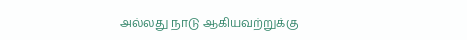அல்லது நாடு ஆகியவற்றுக்கு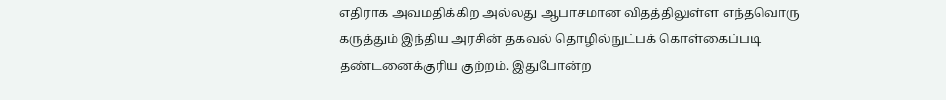எதிராக அவமதிக்கிற அல்லது ஆபாசமான விதத்திலுள்ள எந்தவொரு கருத்தும் இந்திய அரசின் தகவல் தொழில்நுட்பக் கொள்கைப்படி தண்டனைக்குரிய குற்றம். இதுபோன்ற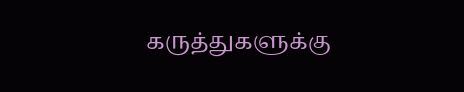கருத்துகளுக்கு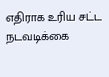எதிராக உரிய சட்ட நடவடிக்கை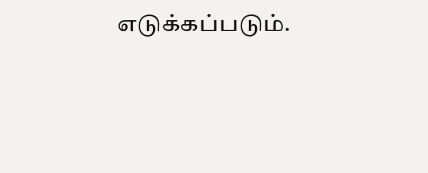எடுக்கப்படும்.